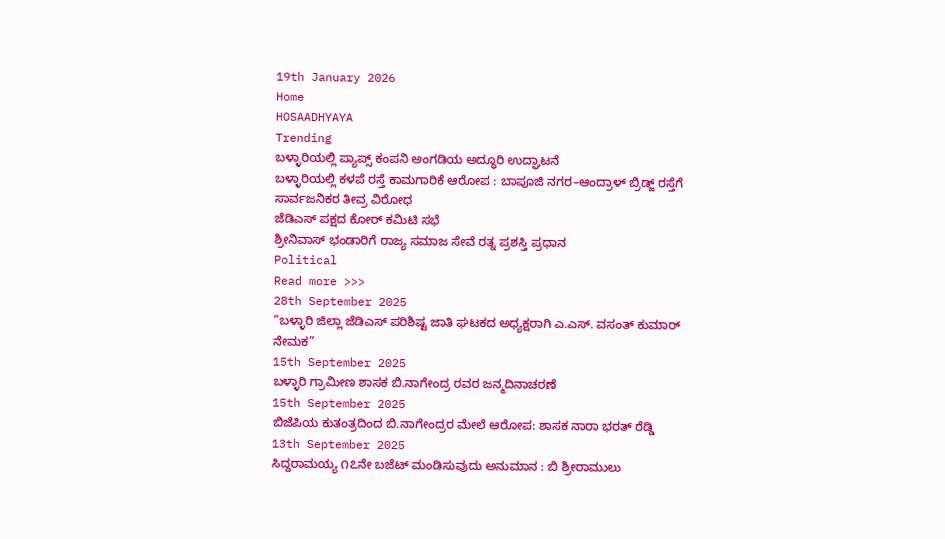19th January 2026
Home
HOSAADHYAYA
Trending
ಬಳ್ಳಾರಿಯಲ್ಲಿ ಪ್ಯಾಪ್ಸ್ ಕಂಪನಿ ಅಂಗಡಿಯ ಅದ್ಧೂರಿ ಉದ್ಘಾಟನೆ
ಬಳ್ಳಾರಿಯಲ್ಲಿ ಕಳಪೆ ರಸ್ತೆ ಕಾಮಗಾರಿಕೆ ಆರೋಪ : ಬಾಪೂಜಿ ನಗರ–ಆಂದ್ರಾಳ್ ಬ್ರಿಡ್ಜ್ ರಸ್ತೆಗೆ ಸಾರ್ವಜನಿಕರ ತೀವ್ರ ವಿರೋಧ
ಜೆಡಿಎಸ್ ಪಕ್ಷದ ಕೋರ್ ಕಮಿಟಿ ಸಭೆ
ಶ್ರೀನಿವಾಸ್ ಭಂಡಾರಿಗೆ ರಾಜ್ಯ ಸಮಾಜ ಸೇವೆ ರತ್ನ ಪ್ರಶಸ್ತಿ ಪ್ರಧಾನ
Political
Read more >>>
28th September 2025
“ಬಳ್ಳಾರಿ ಜಿಲ್ಲಾ ಜೆಡಿಎಸ್ ಪರಿಶಿಷ್ಟ ಜಾತಿ ಘಟಕದ ಅಧ್ಯಕ್ಷರಾಗಿ ಎ.ಎಸ್. ವಸಂತ್ ಕುಮಾರ್ ನೇಮಕ”
15th September 2025
ಬಳ್ಳಾರಿ ಗ್ರಾಮೀಣ ಶಾಸಕ ಬಿ.ನಾಗೇಂದ್ರ ರವರ ಜನ್ಮದಿನಾಚರಣೆ
15th September 2025
ಬಿಜೆಪಿಯ ಕುತಂತ್ರದಿಂದ ಬಿ.ನಾಗೇಂದ್ರರ ಮೇಲೆ ಆರೋಪ: ಶಾಸಕ ನಾರಾ ಭರತ್ ರೆಡ್ಡಿ
13th September 2025
ಸಿದ್ದರಾಮಯ್ಯ ೧೭ನೇ ಬಜೆಟ್ ಮಂಡಿಸುವುದು ಅನುಮಾನ : ಬಿ ಶ್ರೀರಾಮುಲು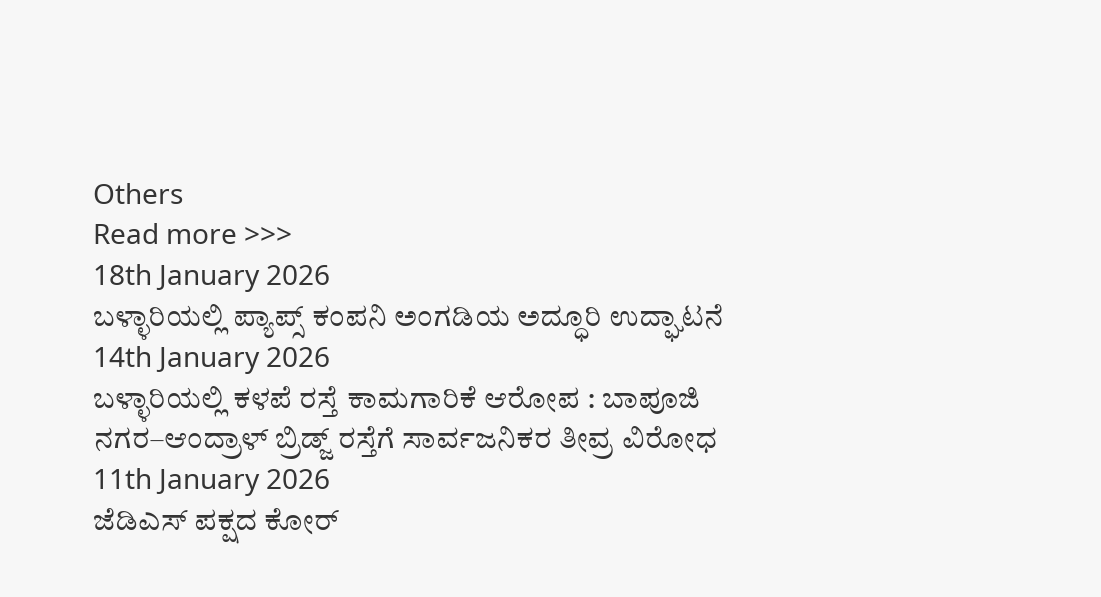Others
Read more >>>
18th January 2026
ಬಳ್ಳಾರಿಯಲ್ಲಿ ಪ್ಯಾಪ್ಸ್ ಕಂಪನಿ ಅಂಗಡಿಯ ಅದ್ಧೂರಿ ಉದ್ಘಾಟನೆ
14th January 2026
ಬಳ್ಳಾರಿಯಲ್ಲಿ ಕಳಪೆ ರಸ್ತೆ ಕಾಮಗಾರಿಕೆ ಆರೋಪ : ಬಾಪೂಜಿ ನಗರ–ಆಂದ್ರಾಳ್ ಬ್ರಿಡ್ಜ್ ರಸ್ತೆಗೆ ಸಾರ್ವಜನಿಕರ ತೀವ್ರ ವಿರೋಧ
11th January 2026
ಜೆಡಿಎಸ್ ಪಕ್ಷದ ಕೋರ್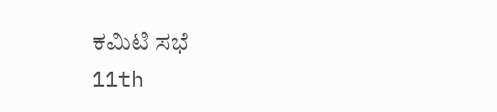ಕಮಿಟಿ ಸಭೆ
11th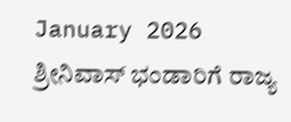January 2026
ಶ್ರೀನಿವಾಸ್ ಭಂಡಾರಿಗೆ ರಾಜ್ಯ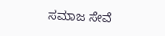ಸಮಾಜ ಸೇವೆ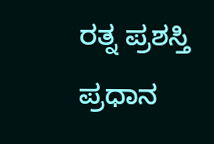ರತ್ನ ಪ್ರಶಸ್ತಿ ಪ್ರಧಾನ